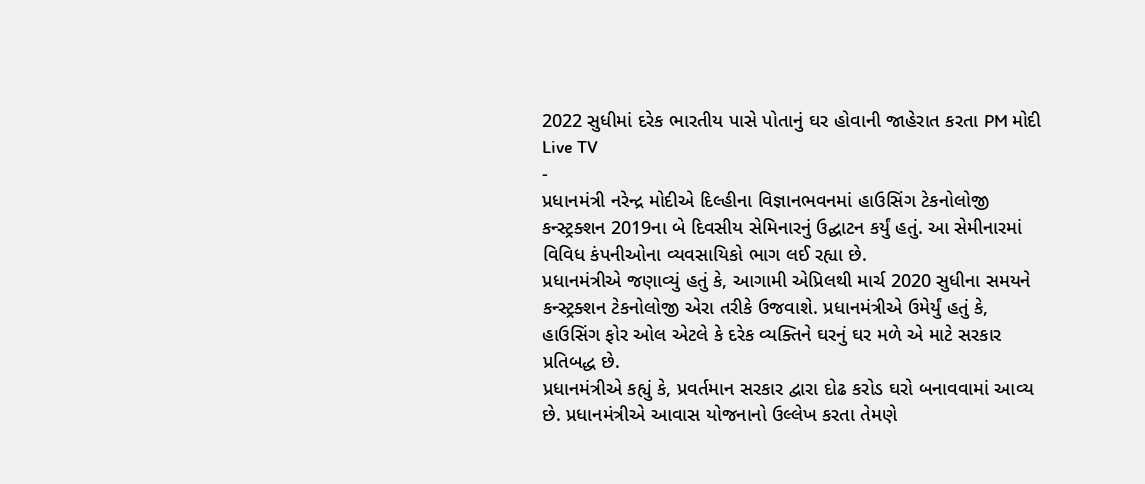2022 સુધીમાં દરેક ભારતીય પાસે પોતાનું ઘર હોવાની જાહેરાત કરતા PM મોદી
Live TV
-
પ્રધાનમંત્રી નરેન્દ્ર મોદીએ દિલ્હીના વિજ્ઞાનભવનમાં હાઉસિંગ ટેકનોલોજી કન્સ્ટ્રક્શન 2019ના બે દિવસીય સેમિનારનું ઉદ્ઘાટન કર્યું હતું. આ સેમીનારમાં વિવિધ કંપનીઓના વ્યવસાયિકો ભાગ લઈ રહ્યા છે.
પ્રધાનમંત્રીએ જણાવ્યું હતું કે, આગામી એપ્રિલથી માર્ચ 2020 સુધીના સમયને કન્સ્ટ્રક્શન ટેકનોલોજી એરા તરીકે ઉજવાશે. પ્રધાનમંત્રીએ ઉમેર્યું હતું કે, હાઉસિંગ ફોર ઓલ એટલે કે દરેક વ્યક્તિને ઘરનું ઘર મળે એ માટે સરકાર પ્રતિબદ્ધ છે.
પ્રધાનમંત્રીએ કહ્યું કે, પ્રવર્તમાન સરકાર દ્વારા દોઢ કરોડ ઘરો બનાવવામાં આવ્ય છે. પ્રધાનમંત્રીએ આવાસ યોજનાનો ઉલ્લેખ કરતા તેમણે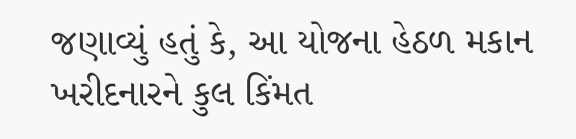જણાવ્યું હતું કે, આ યોજના હેઠળ મકાન ખરીદનારને કુલ કિંમત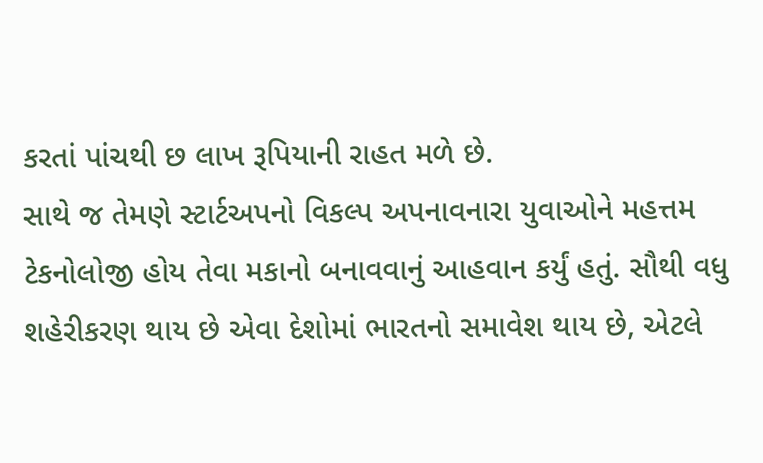કરતાં પાંચથી છ લાખ રૂપિયાની રાહત મળે છે.
સાથે જ તેમણે સ્ટાર્ટઅપનો વિકલ્પ અપનાવનારા યુવાઓને મહત્તમ ટેકનોલોજી હોય તેવા મકાનો બનાવવાનું આહવાન કર્યું હતું. સૌથી વધુ શહેરીકરણ થાય છે એવા દેશોમાં ભારતનો સમાવેશ થાય છે, એટલે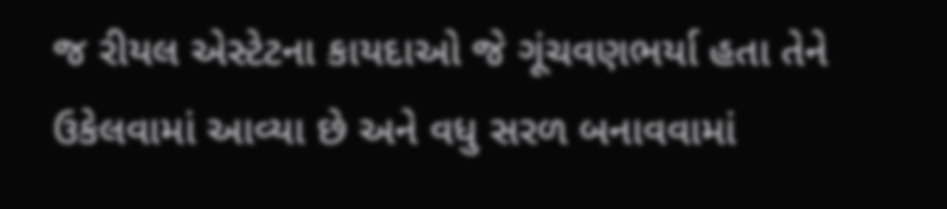જ રીયલ એસ્ટેટના કાયદાઓ જે ગૂંચવણભર્યા હતા તેને ઉકેલવામાં આવ્યા છે અને વધુ સરળ બનાવવામાં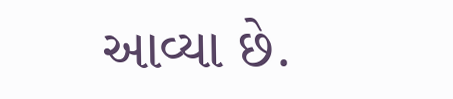આવ્યા છે.